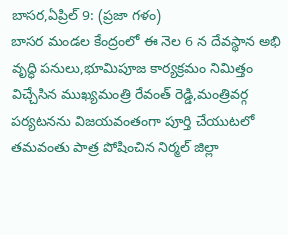బాసర,ఏప్రిల్ 9: (ప్రజా గళం)
బాసర మండల కేంద్రంలో ఈ నెల 6 న దేవస్థాన అభి వృద్ధి పనులు,భూమిపూజ కార్యక్రమం నిమిత్తం విచ్చేసిన ముఖ్యమంత్రి రేవంత్ రెడ్డి,మంత్రివర్గ పర్యటనను విజయవంతంగా పూర్తి చేయుటలో తమవంతు పాత్ర పోషించిన నిర్మల్ జిల్లా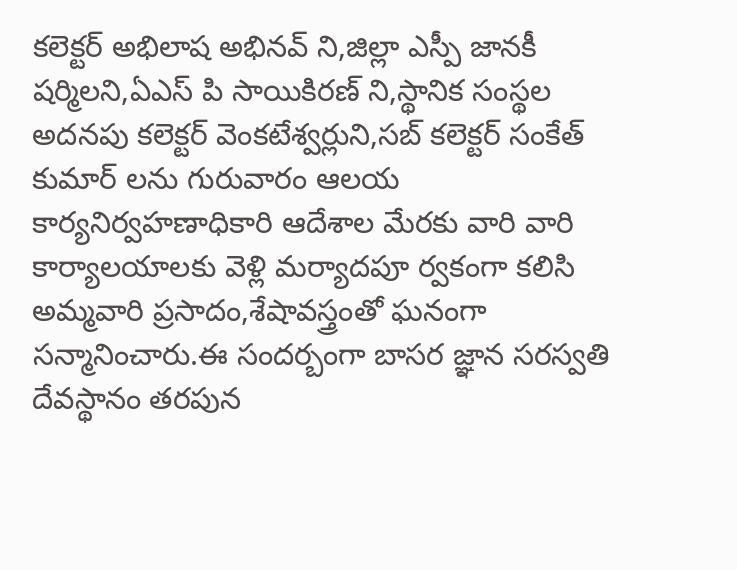కలెక్టర్ అభిలాష అభినవ్ ని,జిల్లా ఎస్పీ జానకీ షర్మిలని,ఏఎస్ పి సాయికిరణ్ ని,స్థానిక సంస్థల అదనపు కలెక్టర్ వెంకటేశ్వర్లుని,సబ్ కలెక్టర్ సంకేత్ కుమార్ లను గురువారం ఆలయ కార్యనిర్వహణాధికారి ఆదేశాల మేరకు వారి వారి కార్యాలయాలకు వెళ్లి మర్యాదపూ ర్వకంగా కలిసి అమ్మవారి ప్రసాదం,శేషావస్త్రంతో ఘనంగా సన్మానించారు.ఈ సందర్బంగా బాసర జ్ఞాన సరస్వతి దేవస్థానం తరపున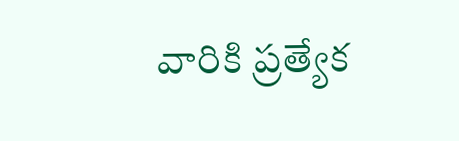వారికి ప్రత్యేక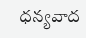ధన్యవాద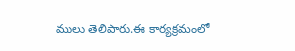ములు తెలిపారు.ఈ కార్యక్రమంలో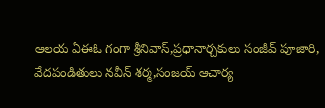ఆలయ ఏఈఓ గంగా శ్రీనివాస్,ప్రధానార్చకులు సంజీవ్ పూజారి, వేదపండితులు నవీన్ శర్మ,సంజయ్ ఆచార్య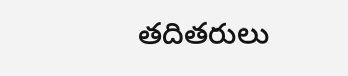తదితరులు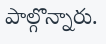పాల్గొన్నారు.